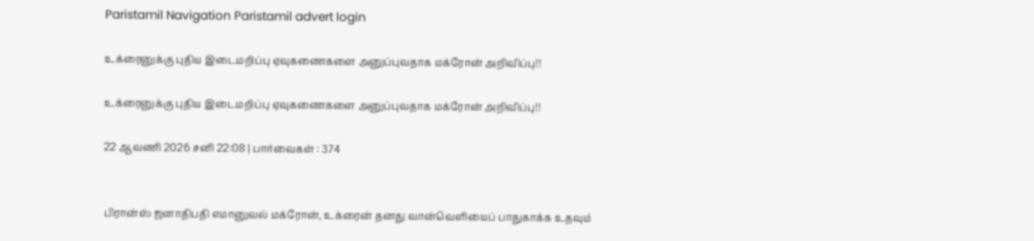Paristamil Navigation Paristamil advert login

உக்ரைனுக்கு புதிய இடைமறிப்பு ஏவுகணைகளை அனுப்புவதாக மக்ரோன் அறிவிப்பு!!

உக்ரைனுக்கு புதிய இடைமறிப்பு ஏவுகணைகளை அனுப்புவதாக மக்ரோன் அறிவிப்பு!!

22 ஆவணி 2026 சனி 22:08 | பார்வைகள் : 374


பிரான்ஸ் ஜனாதிபதி எமானுவல் மக்ரோன், உக்ரைன் தனது வான்வெளியைப் பாதுகாக்க உதவும்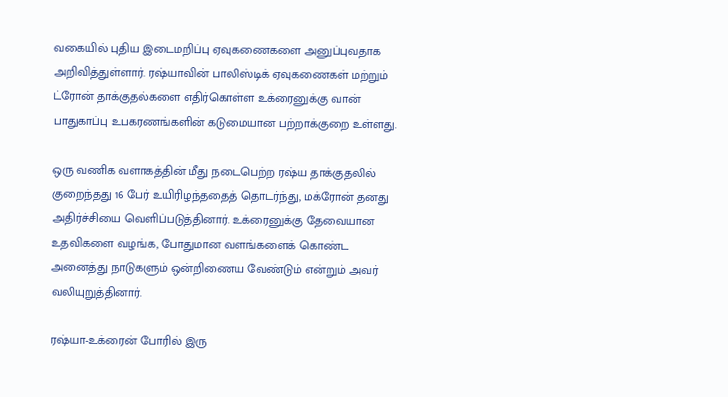வகையில் புதிய இடைமறிப்பு ஏவுகணைகளை அனுப்புவதாக அறிவித்துள்ளார். ரஷ்யாவின் பாலிஸ்டிக் ஏவுகணைகள் மற்றும் ட்ரோன் தாக்குதல்களை எதிர்கொள்ள உக்ரைனுக்கு வான் பாதுகாப்பு உபகரணங்களின் கடுமையான பற்றாக்குறை உள்ளது.

ஒரு வணிக வளாகத்தின் மீது நடைபெற்ற ரஷ்ய தாக்குதலில் குறைந்தது 16 பேர் உயிரிழந்ததைத் தொடர்ந்து, மக்ரோன் தனது அதிர்ச்சியை வெளிப்படுத்தினார். உக்ரைனுக்கு தேவையான உதவிகளை வழங்க, போதுமான வளங்களைக் கொண்ட அனைத்து நாடுகளும் ஒன்றிணைய வேண்டும் என்றும் அவர் வலியுறுத்தினார்.

ரஷ்யா-உக்ரைன் போரில் இரு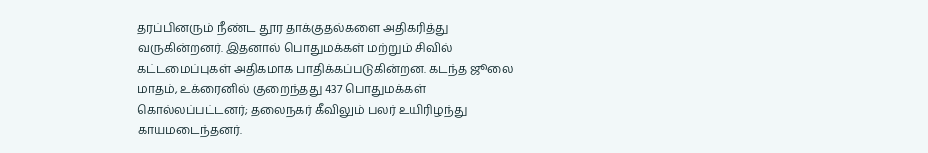தரப்பினரும் நீண்ட தூர தாக்குதல்களை அதிகரித்து வருகின்றனர். இதனால் பொதுமக்கள் மற்றும் சிவில் கட்டமைப்புகள் அதிகமாக பாதிக்கப்படுகின்றன. கடந்த ஜூலை மாதம், உக்ரைனில் குறைந்தது 437 பொதுமக்கள் கொல்லப்பட்டனர்; தலைநகர் கீவிலும் பலர் உயிரிழந்து காயமடைந்தனர்.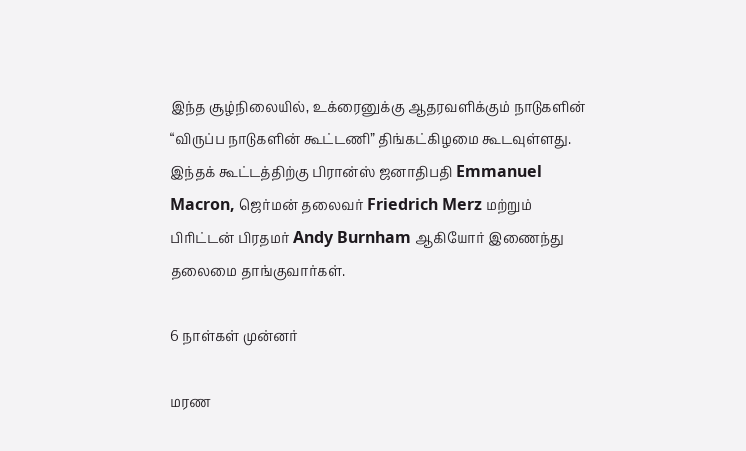இந்த சூழ்நிலையில், உக்ரைனுக்கு ஆதரவளிக்கும் நாடுகளின் “விருப்ப நாடுகளின் கூட்டணி” திங்கட்கிழமை கூடவுள்ளது. இந்தக் கூட்டத்திற்கு பிரான்ஸ் ஜனாதிபதி Emmanuel Macron, ஜெர்மன் தலைவர் Friedrich Merz மற்றும் பிரிட்டன் பிரதமர் Andy Burnham ஆகியோர் இணைந்து தலைமை தாங்குவார்கள்.

6 நாள்கள் முன்னர்

மரண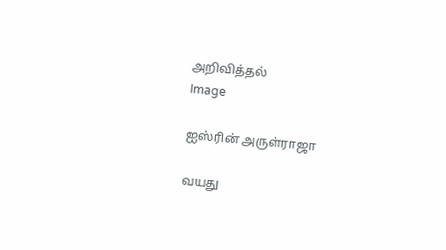அறிவித்தல்
Image

ஐஸ்ரின் அருள்ராஜா

வயது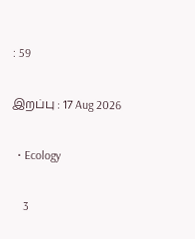: 59

இறப்பு : 17 Aug 2026

  • Ecology

    3